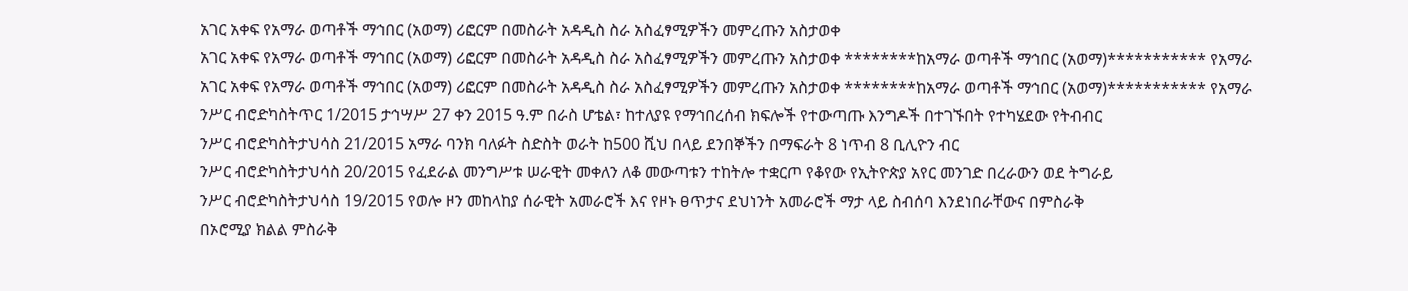አገር አቀፍ የአማራ ወጣቶች ማኅበር (አወማ) ሪፎርም በመስራት አዳዲስ ስራ አስፈፃሚዎችን መምረጡን አስታወቀ
አገር አቀፍ የአማራ ወጣቶች ማኅበር (አወማ) ሪፎርም በመስራት አዳዲስ ስራ አስፈፃሚዎችን መምረጡን አስታወቀ ********ከአማራ ወጣቶች ማኅበር (አወማ)*********** የአማራ
አገር አቀፍ የአማራ ወጣቶች ማኅበር (አወማ) ሪፎርም በመስራት አዳዲስ ስራ አስፈፃሚዎችን መምረጡን አስታወቀ ********ከአማራ ወጣቶች ማኅበር (አወማ)*********** የአማራ
ንሥር ብሮድካስትጥር 1/2015 ታኅሣሥ 27 ቀን 2015 ዓ.ም በራስ ሆቴል፣ ከተለያዩ የማኅበረሰብ ክፍሎች የተውጣጡ እንግዶች በተገኙበት የተካሄደው የትብብር
ንሥር ብሮድካስትታህሳስ 21/2015 አማራ ባንክ ባለፉት ስድስት ወራት ከ500 ሺህ በላይ ደንበኞችን በማፍራት 8 ነጥብ 8 ቢሊዮን ብር
ንሥር ብሮድካስትታህሳስ 20/2015 የፈደራል መንግሥቱ ሠራዊት መቀለን ለቆ መውጣቱን ተከትሎ ተቋርጦ የቆየው የኢትዮጵያ አየር መንገድ በረራውን ወደ ትግራይ
ንሥር ብሮድካስትታህሳስ 19/2015 የወሎ ዞን መከላከያ ሰራዊት አመራሮች እና የዞኑ ፀጥታና ደህነንት አመራሮች ማታ ላይ ስብሰባ እንደነበራቸውና በምስራቅ
በኦሮሚያ ክልል ምስራቅ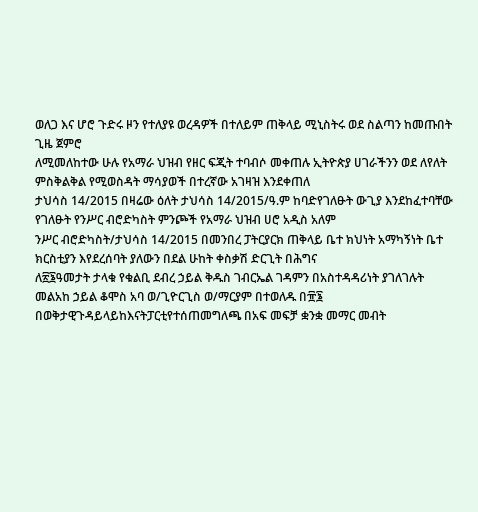ወለጋ እና ሆሮ ጉድሩ ዞን የተለያዩ ወረዳዎች በተለይም ጠቅላይ ሚኒስትሩ ወደ ስልጣን ከመጡበት ጊዜ ጀምሮ
ለሚመለከተው ሁሉ የአማራ ህዝብ የዘር ፍጂት ተባብሶ መቀጠሉ ኢትዮጵያ ሀገራችንን ወደ ለየለት ምስቅልቅል የሚወስዳት ማሳያወች በተረኛው አገዛዝ እንደቀጠለ
ታህሳስ 14/2015 በዛሬው ዕለት ታህሳስ 14/2015/ዓ.ም ከባድየገለፁት ውጊያ እንደከፈተባቸው የገለፁት የንሥር ብሮድካስት ምንጮች የአማራ ህዝብ ሀሮ አዲስ አለም
ንሥር ብሮድካስት/ታህሳስ 14/2015 በመንበረ ፓትርያርክ ጠቅላይ ቤተ ክህነት አማካኝነት ቤተ ክርስቲያን እየደረሰባት ያለውን በደል ሁከት ቀስቃሽ ድርጊት በሕግና
ለ፳፮ዓመታት ታላቁ የቁልቢ ደብረ ኃይል ቅዱስ ገብርኤል ገዳምን በአስተዳዳሪነት ያገለገሉት መልአከ ኃይል ቆሞስ አባ ወ/ጊዮርጊስ ወ/ማርያም በተወለዱ በ፹፮
በወቅታዊጉዳይላይከእናትፓርቲየተሰጠመግለጫ በአፍ መፍቻ ቋንቋ መማር መብት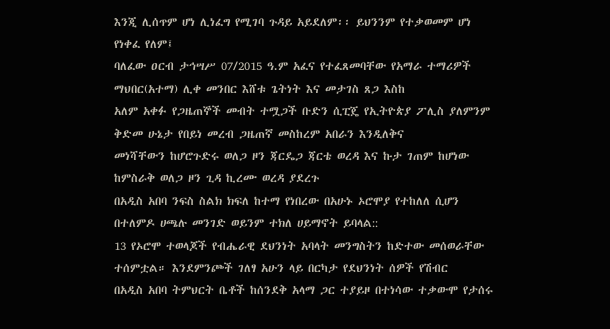እንጂ ሊሰጥም ሆነ ሊነፈግ የሚገባ ጉዳይ አይደለም፡፡ ይህንንም የተቃወመም ሆነ የነቀፈ የለም፤
ባለፈው ዐርብ ታኅሣሥ 07/2015 ዓ.ም አፈና የተፈጸመባቸው የአማራ ተማሪዎች ማህበር(አተማ) ሊቀ መንበር እሸቱ ጌትነት እና መታገስ ጸጋ እስከ
አለም አቀፉ የጋዜጠኞች መብት ተሟጋች ቡድን ሲፒጄ የኢትዮጵያ ፖሊስ ያለምንም ቅድመ ሁኔታ የበይነ መረብ ጋዜጠኛ መስከረም አበራን እንዲለቅና
መነሻቸውን ከሆሮጉድሩ ወለጋ ዞን ጃርዴጋ ጃርቴ ወረዳ እና ኩታ ገጠም ከሆነው ከምስራቅ ወለጋ ዞን ጊዳ ኪረሙ ወረዳ ያደረጉ
በአዲስ አበባ ንፍስ ስልክ ክፍለ ከተማ የነበረው በአሁኑ ኦሮሞያ የተከለለ ሲሆን በተለምዶ ሀጫሉ መንገድ ወይንም ተክለ ሀይማኖት ይባላል::
13 የኦሮሞ ተወላጆች የብሔራዊ ደህንነት አባላት መንግስትን ከድተው መሰወራቸው ተሰምቷል። እንደምንጮች ገለፃ አሁን ላይ በርካታ የደህንነት ሰዎች የሽብር
በአዲስ አበባ ትምህርት ቤቶች ከሰንደቅ አላማ ጋር ተያይዞ በተነሳው ተቃውሞ የታሰሩ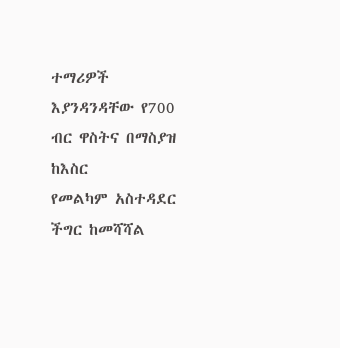ተማሪዎች እያንዳንዳቸው የ700 ብር ዋስትና በማስያዝ ከእስር
የመልካም አስተዳደር ችግር ከመሻሻል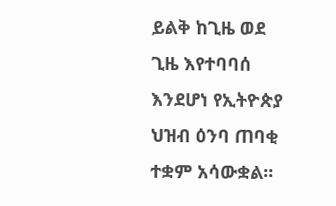ይልቅ ከጊዜ ወደ ጊዜ እየተባባሰ እንደሆነ የኢትዮጵያ ህዝብ ዕንባ ጠባቂ ተቋም አሳውቋል።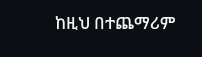ከዚህ በተጨማሪም